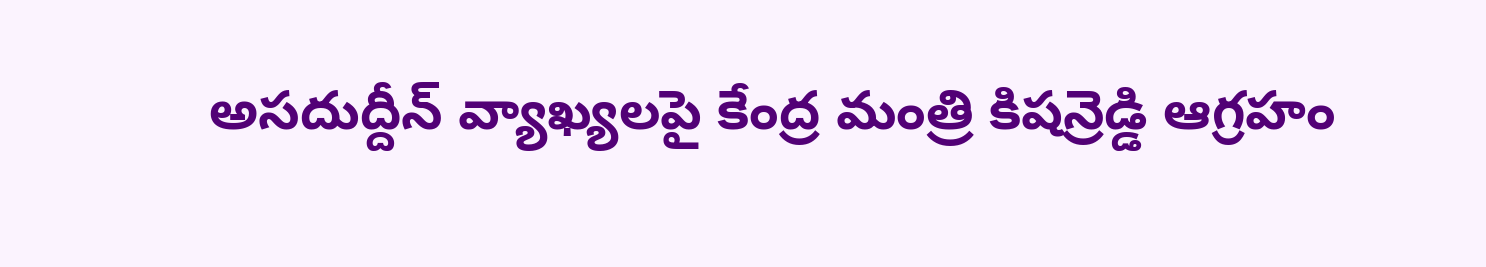అసదుద్దీన్ వ్యాఖ్యలపై కేంద్ర మంత్రి కిషన్రెడ్డి ఆగ్రహం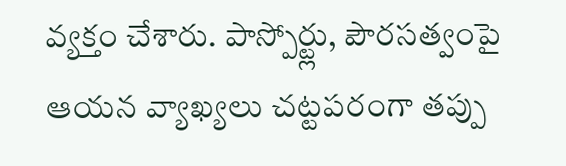వ్యక్తం చేశారు. పాస్పోర్ట్లు, పౌరసత్వంపై ఆయన వ్యాఖ్యలు చట్టపరంగా తప్పు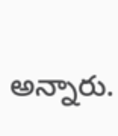అన్నారు.